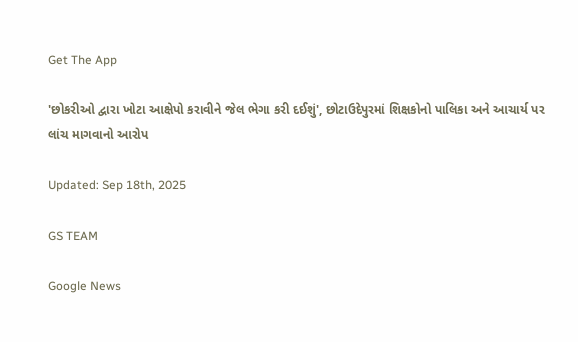Get The App

'છોકરીઓ દ્વારા ખોટા આક્ષેપો કરાવીને જેલ ભેગા કરી દઈશું', છોટાઉદેપુરમાં શિક્ષકોનો પાલિકા અને આચાર્ય પર લાંચ માગવાનો આરોપ

Updated: Sep 18th, 2025

GS TEAM

Google News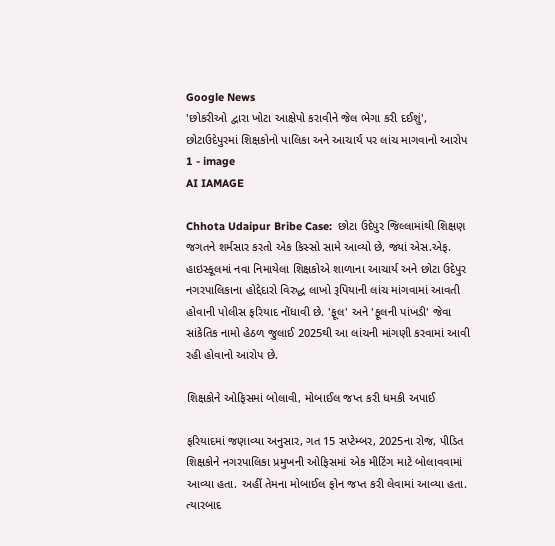Google News
'છોકરીઓ દ્વારા ખોટા આક્ષેપો કરાવીને જેલ ભેગા કરી દઈશું', છોટાઉદેપુરમાં શિક્ષકોનો પાલિકા અને આચાર્ય પર લાંચ માગવાનો આરોપ 1 - image
AI IAMAGE

Chhota Udaipur Bribe Case:  છોટા ઉદેપુર જિલ્લામાંથી શિક્ષણ જગતને શર્મસાર કરતો એક કિસ્સો સામે આવ્યો છે, જ્યાં એસ.એફ. હાઇસ્કૂલમાં નવા નિમાયેલા શિક્ષકોએ શાળાના આચાર્ય અને છોટા ઉદેપુર નગરપાલિકાના હોદ્દેદારો વિરુદ્ધ લાખો રૂપિયાની લાંચ માંગવામાં આવતી હોવાની પોલીસ ફરિયાદ નોંધાવી છે. 'ફૂલ' અને 'ફૂલની પાંખડી' જેવા સાંકેતિક નામો હેઠળ જુલાઈ 2025થી આ લાંચની માંગણી કરવામાં આવી રહી હોવાનો આરોપ છે.

શિક્ષકોને ઓફિસમાં બોલાવી, મોબાઈલ જપ્ત કરી ધમકી અપાઈ

ફરિયાદમાં જણાવ્યા અનુસાર, ગત 15 સપ્ટેમ્બર, 2025ના રોજ, પીડિત શિક્ષકોને નગરપાલિકા પ્રમુખની ઓફિસમાં એક મીટિંગ માટે બોલાવવામાં આવ્યા હતા. અહીં તેમના મોબાઈલ ફોન જપ્ત કરી લેવામાં આવ્યા હતા. ત્યારબાદ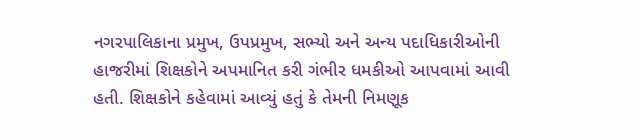નગરપાલિકાના પ્રમુખ, ઉપપ્રમુખ, સભ્યો અને અન્ય પદાધિકારીઓની હાજરીમાં શિક્ષકોને અપમાનિત કરી ગંભીર ધમકીઓ આપવામાં આવી હતી. શિક્ષકોને કહેવામાં આવ્યું હતું કે તેમની નિમણૂક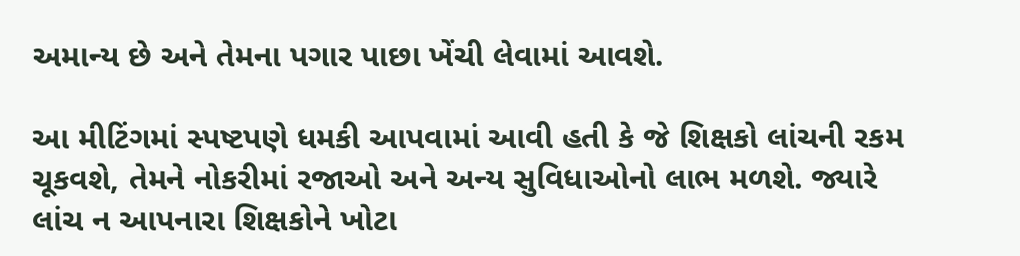અમાન્ય છે અને તેમના પગાર પાછા ખેંચી લેવામાં આવશે.

આ મીટિંગમાં સ્પષ્ટપણે ધમકી આપવામાં આવી હતી કે જે શિક્ષકો લાંચની રકમ ચૂકવશે, તેમને નોકરીમાં રજાઓ અને અન્ય સુવિધાઓનો લાભ મળશે. જ્યારે લાંચ ન આપનારા શિક્ષકોને ખોટા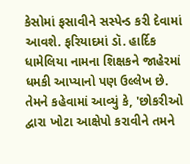કેસોમાં ફસાવીને સસ્પેન્ડ કરી દેવામાં આવશે. ફરિયાદમાં ડૉ. હાર્દિક ધામેલિયા નામના શિક્ષકને જાહેરમાં ધમકી આપ્યાનો પણ ઉલ્લેખ છે. તેમને કહેવામાં આવ્યું કે, 'છોકરીઓ દ્વારા ખોટા આક્ષેપો કરાવીને તમને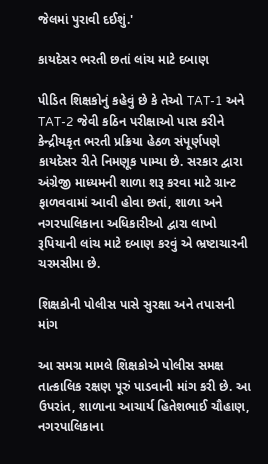જેલમાં પુરાવી દઈશું.'

કાયદેસર ભરતી છતાં લાંચ માટે દબાણ

પીડિત શિક્ષકોનું કહેવું છે કે તેઓ TAT-1 અને TAT-2 જેવી કઠિન પરીક્ષાઓ પાસ કરીને કેન્દ્રીયકૃત ભરતી પ્રક્રિયા હેઠળ સંપૂર્ણપણે કાયદેસર રીતે નિમણૂક પામ્યા છે. સરકાર દ્વારા અંગ્રેજી માધ્યમની શાળા શરૂ કરવા માટે ગ્રાન્ટ ફાળવવામાં આવી હોવા છતાં, શાળા અને નગરપાલિકાના અધિકારીઓ દ્વારા લાખો રૂપિયાની લાંચ માટે દબાણ કરવું એ ભ્રષ્ટાચારની ચરમસીમા છે.

શિક્ષકોની પોલીસ પાસે સુરક્ષા અને તપાસની માંગ

આ સમગ્ર મામલે શિક્ષકોએ પોલીસ સમક્ષ તાત્કાલિક રક્ષણ પૂરું પાડવાની માંગ કરી છે. આ ઉપરાંત, શાળાના આચાર્ય હિતેશભાઈ ચૌહાણ, નગરપાલિકાના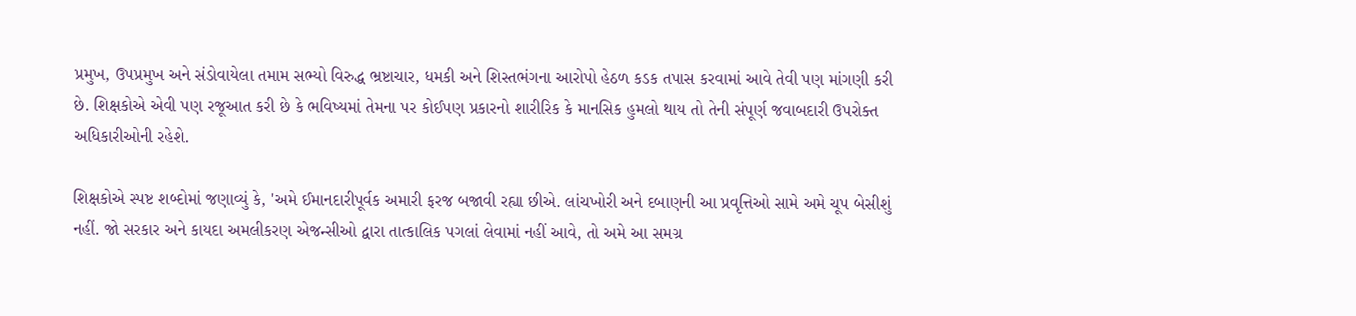પ્રમુખ, ઉપપ્રમુખ અને સંડોવાયેલા તમામ સભ્યો વિરુદ્ધ ભ્રષ્ટાચાર, ધમકી અને શિસ્તભંગના આરોપો હેઠળ કડક તપાસ કરવામાં આવે તેવી પણ માંગણી કરી છે. શિક્ષકોએ એવી પણ રજૂઆત કરી છે કે ભવિષ્યમાં તેમના પર કોઈપણ પ્રકારનો શારીરિક કે માનસિક હુમલો થાય તો તેની સંપૂર્ણ જવાબદારી ઉપરોક્ત અધિકારીઓની રહેશે.

શિક્ષકોએ સ્પષ્ટ શબ્દોમાં જણાવ્યું કે, 'અમે ઈમાનદારીપૂર્વક અમારી ફરજ બજાવી રહ્યા છીએ. લાંચખોરી અને દબાણની આ પ્રવૃત્તિઓ સામે અમે ચૂપ બેસીશું નહીં. જો સરકાર અને કાયદા અમલીકરણ એજન્સીઓ દ્વારા તાત્કાલિક પગલાં લેવામાં નહીં આવે, તો અમે આ સમગ્ર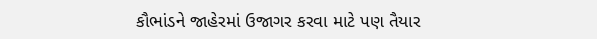કૌભાંડને જાહેરમાં ઉજાગર કરવા માટે પણ તૈયાર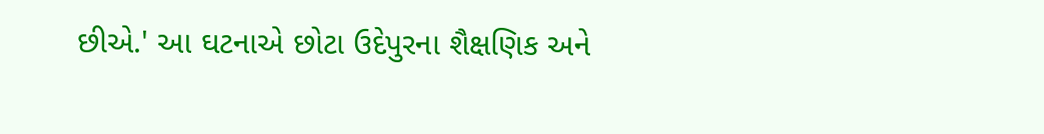છીએ.' આ ઘટનાએ છોટા ઉદેપુરના શૈક્ષણિક અને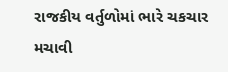રાજકીય વર્તુળોમાં ભારે ચકચાર મચાવી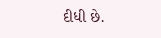દીધી છે.